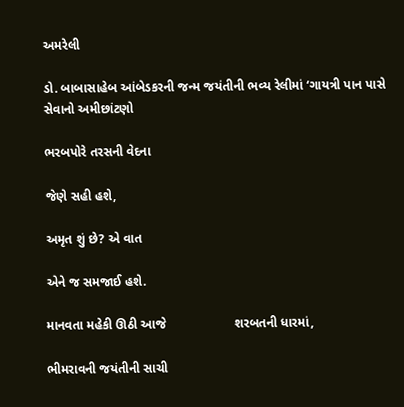અમરેલી

ડો. બાબાસાહેબ આંબેડકરની જન્મ જયંતીની ભવ્ય રેલીમાં ‘ગાયત્રી પાન પાસે સેવાનો અમીછાંટણો

ભરબપોરે તરસની વેદના

જેણે સહી હશે,

અમૃત શું છે? એ વાત

એને જ સમજાઈ હશે.

માનવતા મહેકી ઊઠી આજે                   શરબતની ધારમાં,

ભીમરાવની જયંતીની સાચી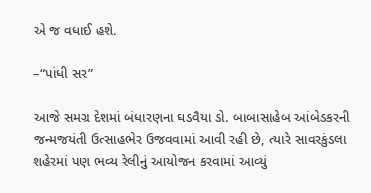એ જ વધાઈ હશે.

–“પાંધી સર”

આજે સમગ્ર દેશમાં બંધારણના ઘડવૈયા ડો. બાબાસાહેબ આંબેડકરની જન્મજયંતી ઉત્સાહભેર ઉજવવામાં આવી રહી છે, ત્યારે સાવરકુંડલા શહેરમાં પણ ભવ્ય રેલીનું આયોજન કરવામાં આવ્યું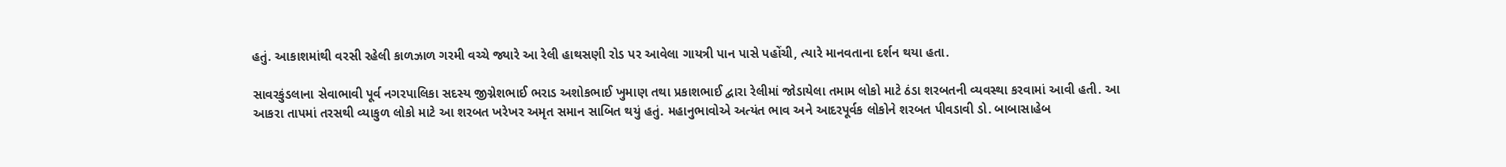હતું. આકાશમાંથી વરસી રહેલી કાળઝાળ ગરમી વચ્ચે જ્યારે આ રેલી હાથસણી રોડ પર આવેલા ગાયત્રી પાન પાસે પહોંચી, ત્યારે માનવતાના દર્શન થયા હતા.

સાવરકુંડલાના સેવાભાવી પૂર્વ નગરપાલિકા સદસ્ય જીગ્નેશભાઈ ભરાડ અશોકભાઈ ખુમાણ તથા પ્રકાશભાઈ દ્વારા રેલીમાં જોડાયેલા તમામ લોકો માટે ઠંડા શરબતની વ્યવસ્થા કરવામાં આવી હતી. આ આકરા તાપમાં તરસથી વ્યાકુળ લોકો માટે આ શરબત ખરેખર અમૃત સમાન સાબિત થયું હતું. મહાનુભાવોએ અત્યંત ભાવ અને આદરપૂર્વક લોકોને શરબત પીવડાવી ડો. બાબાસાહેબ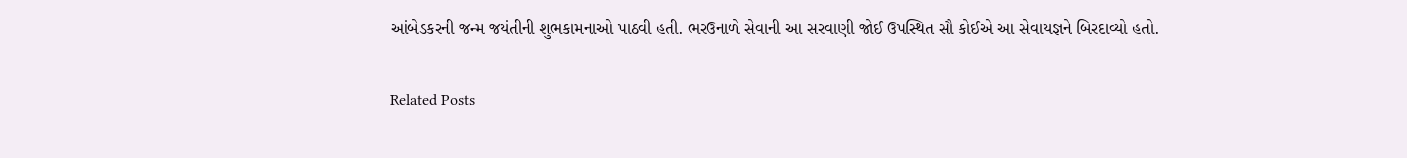આંબેડકરની જન્મ જયંતીની શુભકામનાઓ પાઠવી હતી. ભરઉનાળે સેવાની આ સરવાણી જોઈ ઉપસ્થિત સૌ કોઈએ આ સેવાયજ્ઞને બિરદાવ્યો હતો.

Related Posts